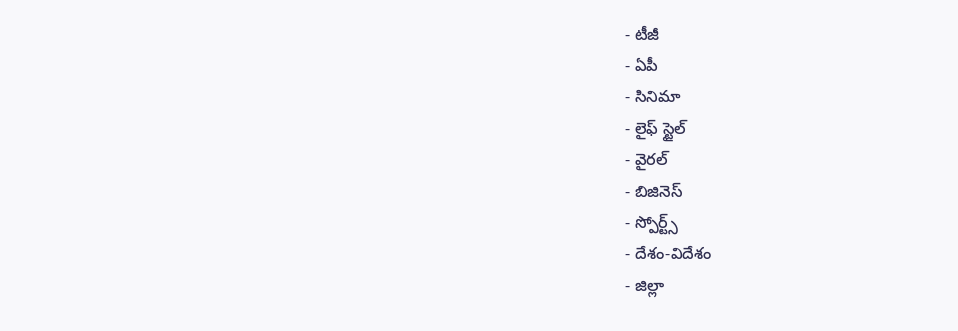- టీజీ
- ఏపీ
- సినిమా
- లైఫ్ స్టైల్
- వైరల్
- బిజినెస్
- స్పోర్ట్స్
- దేశం-విదేశం
- జిల్లా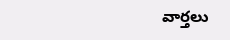వార్తలు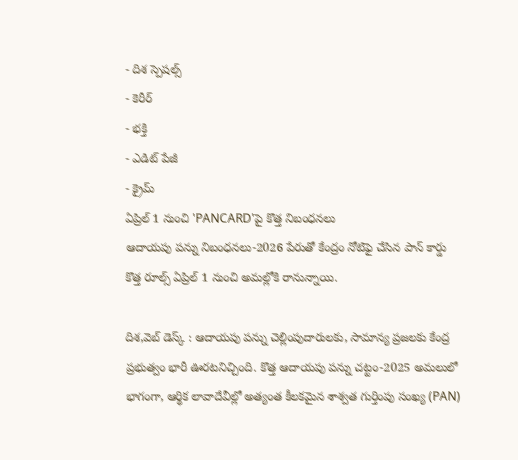- దిశ స్పెషల్స్
- కెరీర్
- భక్తి
- ఎడిట్ పేజీ
- క్రైమ్
ఏప్రిల్ 1 నుంచి 'PANCARD'పై కొత్త నిబంధనలు
ఆదాయపు పన్ను నిబంధనలు-2026 పేరుతో కేంద్రం నోటిఫై చేసిన పాన్ కార్డు కొత్త రూల్స్ ఏప్రిల్ 1 నుంచి అమల్లోకి రానున్నాయి.

దిశ,వెబ్ డెస్క్ : ఆదాయపు పన్ను చెల్లింపుదారులకు, సామాన్య ప్రజలకు కేంద్ర ప్రభుత్వం భారీ ఊరటనిచ్చింది. కొత్త ఆదాయపు పన్ను చట్టం-2025 అమలులో భాగంగా, ఆర్థిక లావాదేవీల్లో అత్యంత కీలకమైన శాశ్వత గుర్తింపు సంఖ్య (PAN)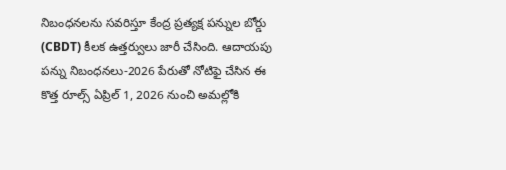నిబంధనలను సవరిస్తూ కేంద్ర ప్రత్యక్ష పన్నుల బోర్డు (CBDT) కీలక ఉత్తర్వులు జారీ చేసింది. ఆదాయపు పన్ను నిబంధనలు-2026 పేరుతో నోటిఫై చేసిన ఈ కొత్త రూల్స్ ఏప్రిల్ 1, 2026 నుంచి అమల్లోకి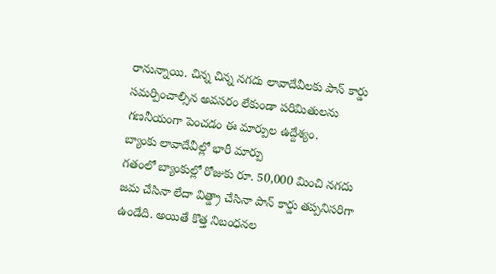రానున్నాయి. చిన్న చిన్న నగదు లావాదేవీలకు పాన్ కార్డు సమర్పించాల్సిన అవసరం లేకుండా పరిమితులను గణనీయంగా పెంచడం ఈ మార్పుల ఉద్దేశ్యం.
బ్యాంకు లావాదేవీల్లో భారీ మార్పు
గతంలో బ్యాంకుల్లో రోజుకు రూ. 50,000 మించి నగదు జమ చేసినా లేదా విత్డ్రా చేసినా పాన్ కార్డు తప్పనిసరిగా ఉండేది. అయితే కొత్త నిబంధనల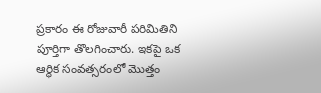ప్రకారం ఈ రోజువారీ పరిమితిని పూర్తిగా తొలగించారు. ఇకపై ఒక ఆర్థిక సంవత్సరంలో మొత్తం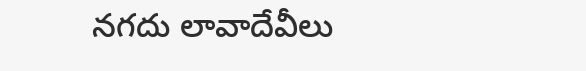నగదు లావాదేవీలు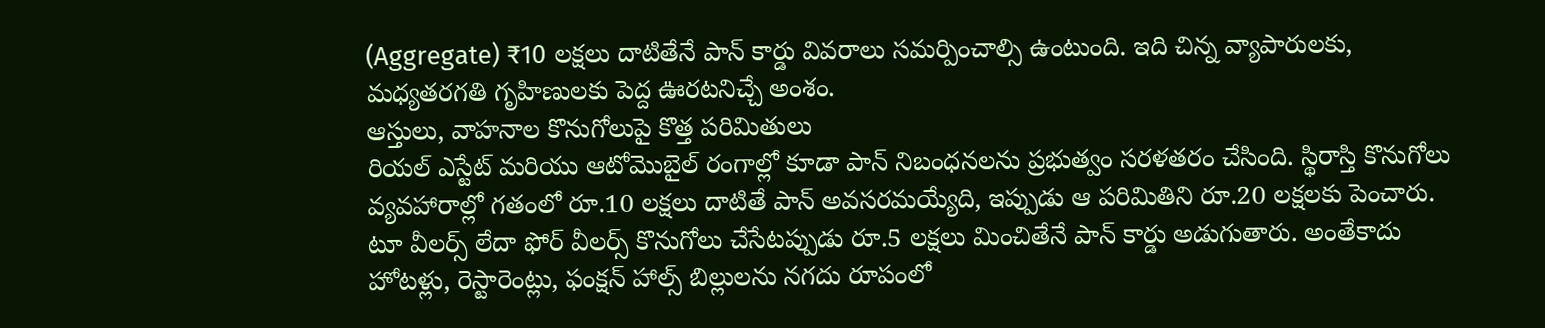(Aggregate) ₹10 లక్షలు దాటితేనే పాన్ కార్డు వివరాలు సమర్పించాల్సి ఉంటుంది. ఇది చిన్న వ్యాపారులకు, మధ్యతరగతి గృహిణులకు పెద్ద ఊరటనిచ్చే అంశం.
ఆస్తులు, వాహనాల కొనుగోలుపై కొత్త పరిమితులు
రియల్ ఎస్టేట్ మరియు ఆటోమొబైల్ రంగాల్లో కూడా పాన్ నిబంధనలను ప్రభుత్వం సరళతరం చేసింది. స్థిరాస్తి కొనుగోలు వ్యవహారాల్లో గతంలో రూ.10 లక్షలు దాటితే పాన్ అవసరమయ్యేది, ఇప్పుడు ఆ పరిమితిని రూ.20 లక్షలకు పెంచారు. టూ వీలర్స్ లేదా ఫోర్ వీలర్స్ కొనుగోలు చేసేటప్పుడు రూ.5 లక్షలు మించితేనే పాన్ కార్డు అడుగుతారు. అంతేకాదు హోటళ్లు, రెస్టారెంట్లు, ఫంక్షన్ హాల్స్ బిల్లులను నగదు రూపంలో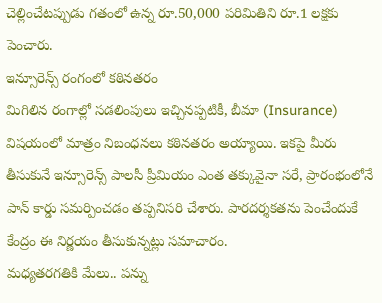చెల్లించేటప్పుడు గతంలో ఉన్న రూ.50,000 పరిమితిని రూ.1 లక్షకు పెంచారు.
ఇన్సూరెన్స్ రంగంలో కఠినతరం
మిగిలిన రంగాల్లో సడలింపులు ఇచ్చినప్పటికీ, బీమా (Insurance) విషయంలో మాత్రం నిబంధనలు కఠినతరం అయ్యాయి. ఇకపై మీరు తీసుకునే ఇన్సూరెన్స్ పాలసీ ప్రీమియం ఎంత తక్కువైనా సరే, ప్రారంభంలోనే పాన్ కార్డు సమర్పించడం తప్పనిసరి చేశారు. పారదర్శకతను పెంచేందుకే కేంద్రం ఈ నిర్ణయం తీసుకున్నట్లు సమాచారం.
మధ్యతరగతికి మేలు.. పన్ను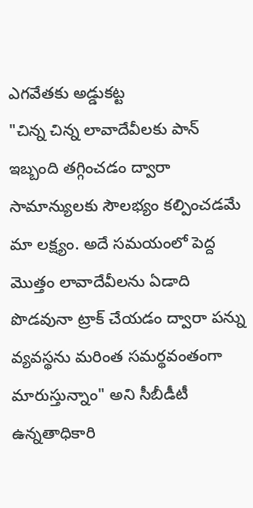ఎగవేతకు అడ్డుకట్ట
"చిన్న చిన్న లావాదేవీలకు పాన్ ఇబ్బంది తగ్గించడం ద్వారా సామాన్యులకు సౌలభ్యం కల్పించడమే మా లక్ష్యం. అదే సమయంలో పెద్ద మొత్తం లావాదేవీలను ఏడాది పొడవునా ట్రాక్ చేయడం ద్వారా పన్ను వ్యవస్థను మరింత సమర్థవంతంగా మారుస్తున్నాం" అని సీబీడీటీ ఉన్నతాధికారి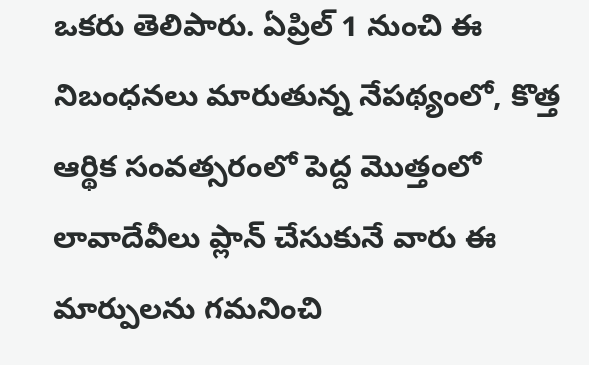ఒకరు తెలిపారు. ఏప్రిల్ 1 నుంచి ఈ నిబంధనలు మారుతున్న నేపథ్యంలో, కొత్త ఆర్థిక సంవత్సరంలో పెద్ద మొత్తంలో లావాదేవీలు ప్లాన్ చేసుకునే వారు ఈ మార్పులను గమనించి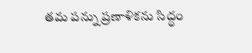తమ పన్ను ప్రణాళికను సిద్ధం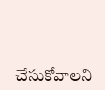చేసుకోవాలని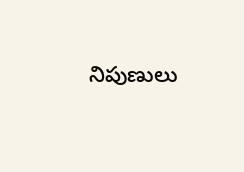నిపుణులు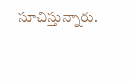సూచిస్తున్నారు.